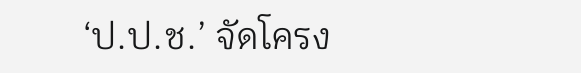‘ป.ป.ช.’ จัดโครง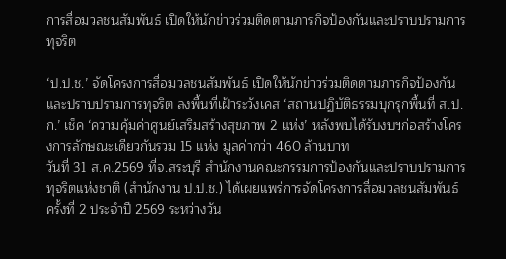การสื่อมวลชนสัมพันธ์ เปิดให้นักข่าวร่วมติดตามภารกิจป้องกันและปราบปรามการทุจริต

‘ป.ป.ช.’ จัดโครงการสื่อมวลชนสัมพันธ์ เปิดให้นักข่าวร่วมติดตามภารกิจป้องกันและปราบปรามการทุจริต ลงพื้นที่เฝ้าระวังเคส ‘สถานปฏิบัติธรรมบุกรุกพื้นที่ ส.ป.ก.’ เช็ค ‘ความคุ้มค่าศูนย์เสริมสร้างสุขภาพ 2 แห่ง’ หลังพบได้รับงบฯก่อสร้างโครงการลักษณะเดียวกันรวม 15 แห่ง มูลค่ากว่า 460 ล้านบาท
วันที่ 31 ส.ค.2569 ที่จ.สระบุรี สำนักงานคณะกรรมการป้องกันและปราบปรามการทุจริตแห่งชาติ (สำนักงาน ป.ป.ช.) ได้เผยแพร่การจัดโครงการสื่อมวลชนสัมพันธ์ ครั้งที่ 2 ประจำปี 2569 ระหว่างวัน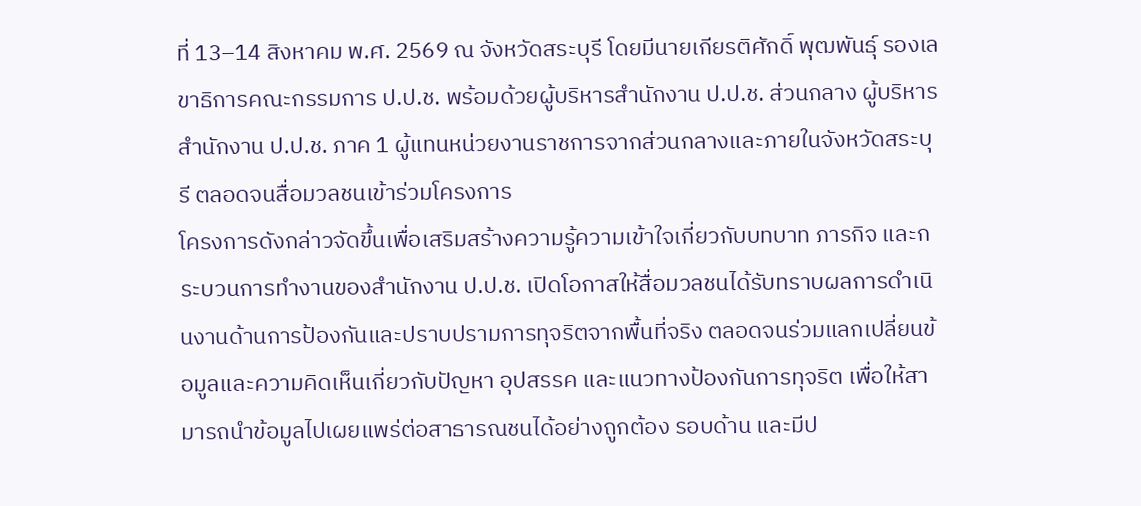ที่ 13–14 สิงหาคม พ.ศ. 2569 ณ จังหวัดสระบุรี โดยมีนายเกียรติศักดิ์ พุฒพันธุ์ รองเลขาธิการคณะกรรมการ ป.ป.ช. พร้อมด้วยผู้บริหารสำนักงาน ป.ป.ช. ส่วนกลาง ผู้บริหารสำนักงาน ป.ป.ช. ภาค 1 ผู้แทนหน่วยงานราชการจากส่วนกลางและภายในจังหวัดสระบุรี ตลอดจนสื่อมวลชนเข้าร่วมโครงการ
โครงการดังกล่าวจัดขึ้นเพื่อเสริมสร้างความรู้ความเข้าใจเกี่ยวกับบทบาท ภารกิจ และกระบวนการทำงานของสำนักงาน ป.ป.ช. เปิดโอกาสให้สื่อมวลชนได้รับทราบผลการดำเนินงานด้านการป้องกันและปราบปรามการทุจริตจากพื้นที่จริง ตลอดจนร่วมแลกเปลี่ยนข้อมูลและความคิดเห็นเกี่ยวกับปัญหา อุปสรรค และแนวทางป้องกันการทุจริต เพื่อให้สามารถนำข้อมูลไปเผยแพร่ต่อสาธารณชนได้อย่างถูกต้อง รอบด้าน และมีป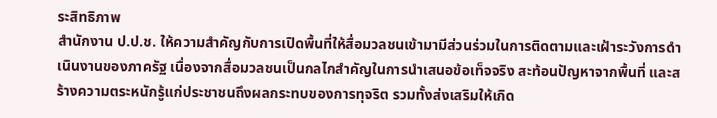ระสิทธิภาพ
สำนักงาน ป.ป.ช. ให้ความสำคัญกับการเปิดพื้นที่ให้สื่อมวลชนเข้ามามีส่วนร่วมในการติดตามและเฝ้าระวังการดำเนินงานของภาครัฐ เนื่องจากสื่อมวลชนเป็นกลไกสำคัญในการนำเสนอข้อเท็จจริง สะท้อนปัญหาจากพื้นที่ และสร้างความตระหนักรู้แก่ประชาชนถึงผลกระทบของการทุจริต รวมทั้งส่งเสริมให้เกิด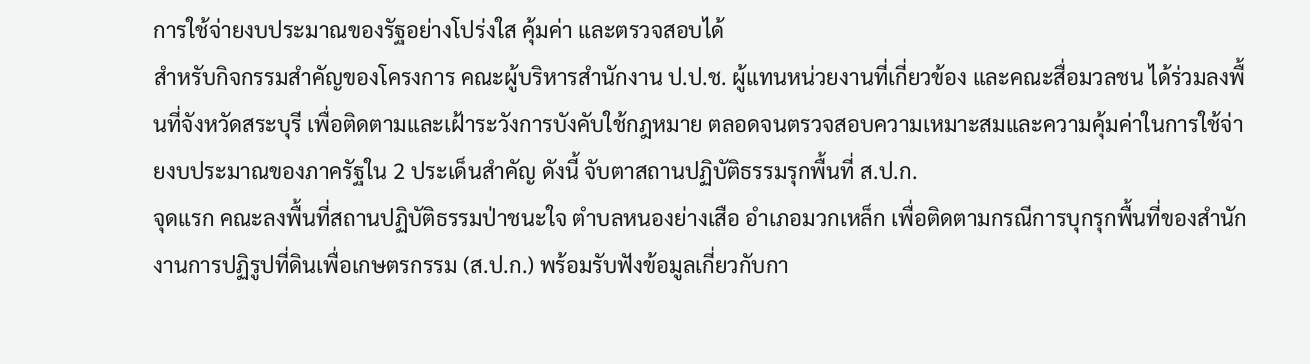การใช้จ่ายงบประมาณของรัฐอย่างโปร่งใส คุ้มค่า และตรวจสอบได้
สำหรับกิจกรรมสำคัญของโครงการ คณะผู้บริหารสำนักงาน ป.ป.ช. ผู้แทนหน่วยงานที่เกี่ยวข้อง และคณะสื่อมวลชน ได้ร่วมลงพื้นที่จังหวัดสระบุรี เพื่อติดตามและเฝ้าระวังการบังคับใช้กฎหมาย ตลอดจนตรวจสอบความเหมาะสมและความคุ้มค่าในการใช้จ่ายงบประมาณของภาครัฐใน 2 ประเด็นสำคัญ ดังนี้ จับตาสถานปฏิบัติธรรมรุกพื้นที่ ส.ป.ก.
จุดแรก คณะลงพื้นที่สถานปฏิบัติธรรมป่าชนะใจ ตำบลหนองย่างเสือ อำเภอมวกเหล็ก เพื่อติดตามกรณีการบุกรุกพื้นที่ของสำนักงานการปฏิรูปที่ดินเพื่อเกษตรกรรม (ส.ป.ก.) พร้อมรับฟังข้อมูลเกี่ยวกับกา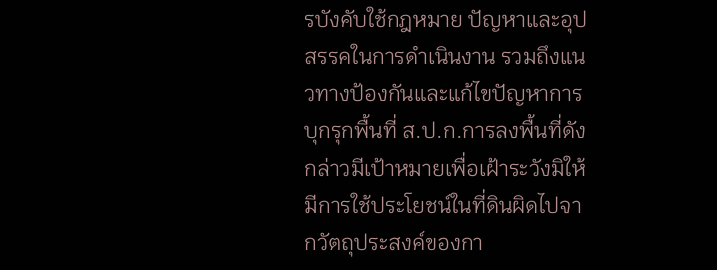รบังคับใช้กฎหมาย ปัญหาและอุปสรรคในการดำเนินงาน รวมถึงแนวทางป้องกันและแก้ไขปัญหาการบุกรุกพื้นที่ ส.ป.ก.การลงพื้นที่ดังกล่าวมีเป้าหมายเพื่อเฝ้าระวังมิให้มีการใช้ประโยชน์ในที่ดินผิดไปจากวัตถุประสงค์ของกา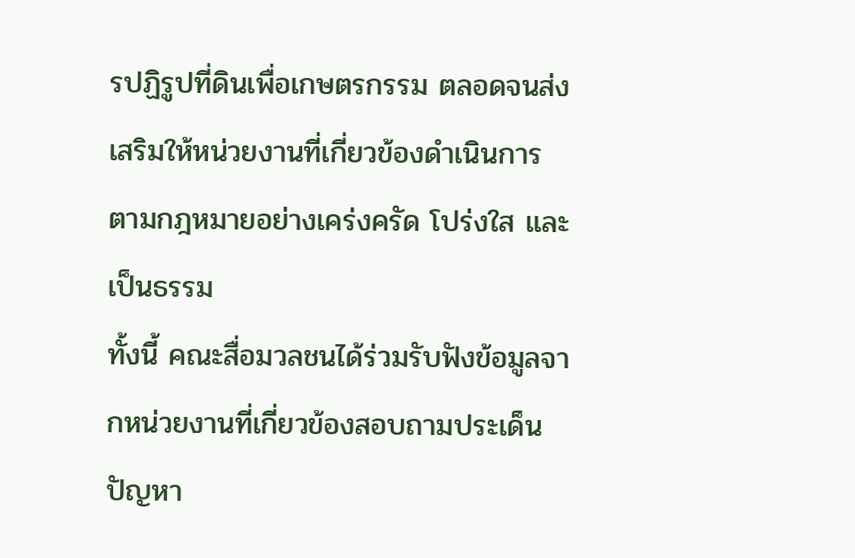รปฏิรูปที่ดินเพื่อเกษตรกรรม ตลอดจนส่งเสริมให้หน่วยงานที่เกี่ยวข้องดำเนินการตามกฎหมายอย่างเคร่งครัด โปร่งใส และเป็นธรรม
ทั้งนี้ คณะสื่อมวลชนได้ร่วมรับฟังข้อมูลจากหน่วยงานที่เกี่ยวข้องสอบถามประเด็นปัญหา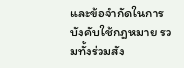และข้อจำกัดในการบังคับใช้กฎหมาย รวมทั้งร่วมสัง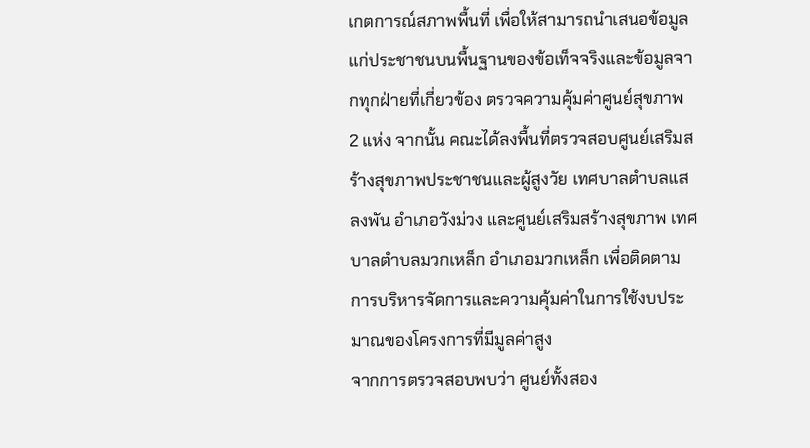เกตการณ์สภาพพื้นที่ เพื่อให้สามารถนำเสนอข้อมูลแก่ประชาชนบนพื้นฐานของข้อเท็จจริงและข้อมูลจากทุกฝ่ายที่เกี่ยวข้อง ตรวจความคุ้มค่าศูนย์สุขภาพ 2 แห่ง จากนั้น คณะได้ลงพื้นที่ตรวจสอบศูนย์เสริมสร้างสุขภาพประชาชนและผู้สูงวัย เทศบาลตำบลแสลงพัน อำเภอวังม่วง และศูนย์เสริมสร้างสุขภาพ เทศบาลตำบลมวกเหล็ก อำเภอมวกเหล็ก เพื่อติดตามการบริหารจัดการและความคุ้มค่าในการใช้งบประมาณของโครงการที่มีมูลค่าสูง
จากการตรวจสอบพบว่า ศูนย์ทั้งสอง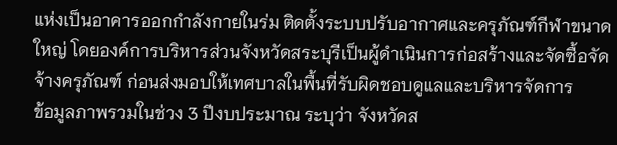แห่งเป็นอาคารออกกำลังกายในร่ม ติดตั้งระบบปรับอากาศและครุภัณฑ์กีฬาขนาดใหญ่ โดยองค์การบริหารส่วนจังหวัดสระบุรีเป็นผู้ดำเนินการก่อสร้างและจัดซื้อจัดจ้างครุภัณฑ์ ก่อนส่งมอบให้เทศบาลในพื้นที่รับผิดชอบดูแลและบริหารจัดการ
ข้อมูลภาพรวมในช่วง 3 ปีงบประมาณ ระบุว่า จังหวัดส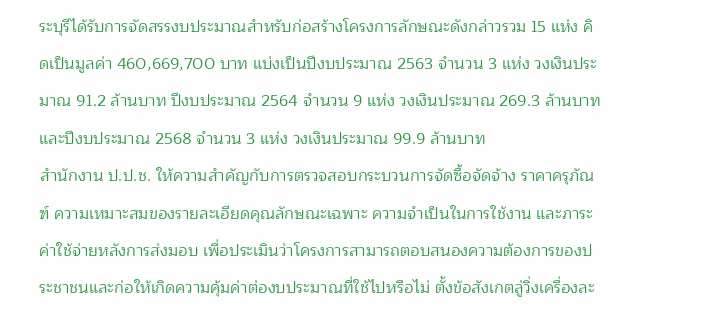ระบุรีได้รับการจัดสรรงบประมาณสำหรับก่อสร้างโครงการลักษณะดังกล่าวรวม 15 แห่ง คิดเป็นมูลค่า 460,669,700 บาท แบ่งเป็นปีงบประมาณ 2563 จำนวน 3 แห่ง วงเงินประมาณ 91.2 ล้านบาท ปีงบประมาณ 2564 จำนวน 9 แห่ง วงเงินประมาณ 269.3 ล้านบาท และปีงบประมาณ 2568 จำนวน 3 แห่ง วงเงินประมาณ 99.9 ล้านบาท
สำนักงาน ป.ป.ช. ให้ความสำคัญกับการตรวจสอบกระบวนการจัดซื้อจัดจ้าง ราคาครุภัณฑ์ ความเหมาะสมของรายละเอียดคุณลักษณะเฉพาะ ความจำเป็นในการใช้งาน และภาระค่าใช้จ่ายหลังการส่งมอบ เพื่อประเมินว่าโครงการสามารถตอบสนองความต้องการของประชาชนและก่อให้เกิดความคุ้มค่าต่องบประมาณที่ใช้ไปหรือไม่ ตั้งข้อสังเกตลู่วิ่งเครื่องละ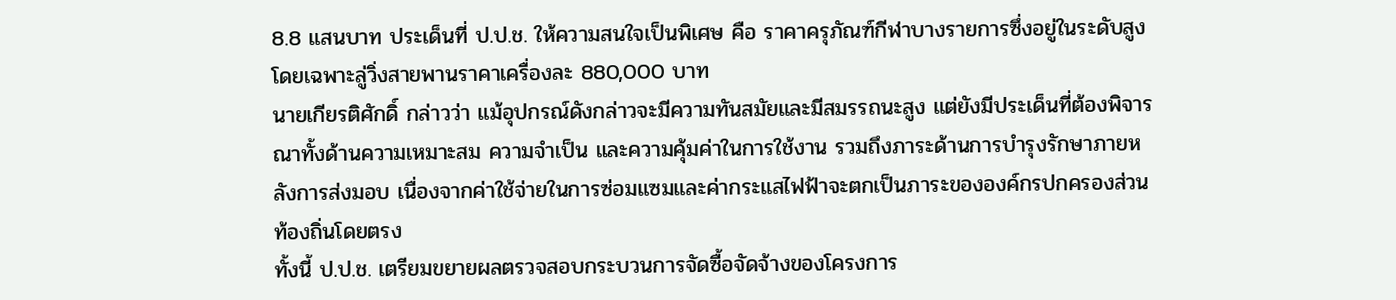8.8 แสนบาท ประเด็นที่ ป.ป.ช. ให้ความสนใจเป็นพิเศษ คือ ราคาครุภัณฑ์กีฬาบางรายการซึ่งอยู่ในระดับสูง โดยเฉพาะลู่วิ่งสายพานราคาเครื่องละ 880,000 บาท
นายเกียรติศักดิ์ กล่าวว่า แม้อุปกรณ์ดังกล่าวจะมีความทันสมัยและมีสมรรถนะสูง แต่ยังมีประเด็นที่ต้องพิจารณาทั้งด้านความเหมาะสม ความจำเป็น และความคุ้มค่าในการใช้งาน รวมถึงภาระด้านการบำรุงรักษาภายหลังการส่งมอบ เนื่องจากค่าใช้จ่ายในการซ่อมแซมและค่ากระแสไฟฟ้าจะตกเป็นภาระขององค์กรปกครองส่วนท้องถิ่นโดยตรง
ทั้งนี้ ป.ป.ช. เตรียมขยายผลตรวจสอบกระบวนการจัดซื้อจัดจ้างของโครงการ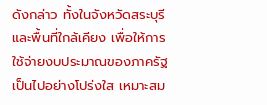ดังกล่าว ทั้งในจังหวัดสระบุรีและพื้นที่ใกล้เคียง เพื่อให้การใช้จ่ายงบประมาณของภาครัฐเป็นไปอย่างโปร่งใส เหมาะสม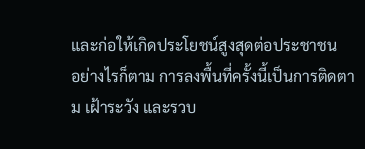และก่อให้เกิดประโยชน์สูงสุดต่อประชาชน
อย่างไรก็ตาม การลงพื้นที่ครั้งนี้เป็นการติดตาม เฝ้าระวัง และรวบ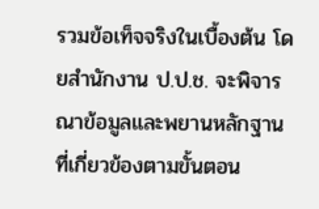รวมข้อเท็จจริงในเบื้องต้น โดยสำนักงาน ป.ป.ช. จะพิจารณาข้อมูลและพยานหลักฐานที่เกี่ยวข้องตามขั้นตอน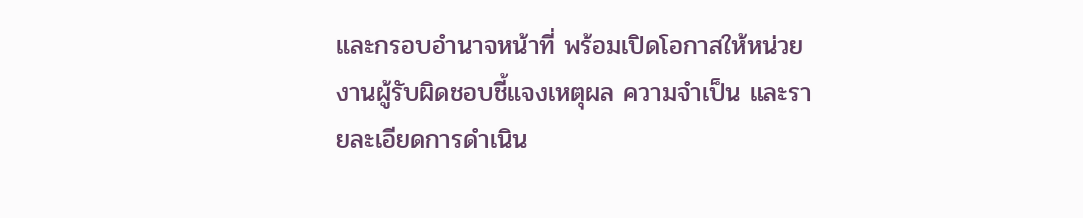และกรอบอำนาจหน้าที่ พร้อมเปิดโอกาสให้หน่วยงานผู้รับผิดชอบชี้แจงเหตุผล ความจำเป็น และรายละเอียดการดำเนิน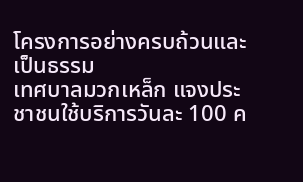โครงการอย่างครบถ้วนและเป็นธรรม
เทศบาลมวกเหล็ก แจงประชาชนใช้บริการวันละ 100 ค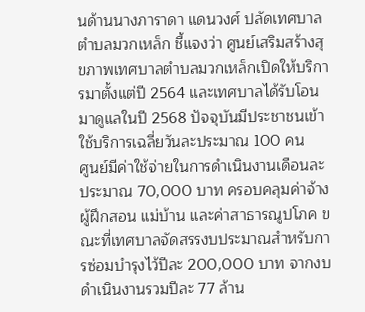นด้านนางภาราดา แดนวงศ์ ปลัดเทศบาลตำบลมวกเหล็ก ชี้แจงว่า ศูนย์เสริมสร้างสุขภาพเทศบาลตำบลมวกเหล็กเปิดให้บริการมาตั้งแต่ปี 2564 และเทศบาลได้รับโอนมาดูแลในปี 2568 ปัจจุบันมีประชาชนเข้าใช้บริการเฉลี่ยวันละประมาณ 100 คน
ศูนย์มีค่าใช้จ่ายในการดำเนินงานเดือนละประมาณ 70,000 บาท ครอบคลุมค่าจ้างผู้ฝึกสอน แม่บ้าน และค่าสาธารณูปโภค ขณะที่เทศบาลจัดสรรงบประมาณสำหรับการซ่อมบำรุงไว้ปีละ 200,000 บาท จากงบดำเนินงานรวมปีละ 77 ล้าน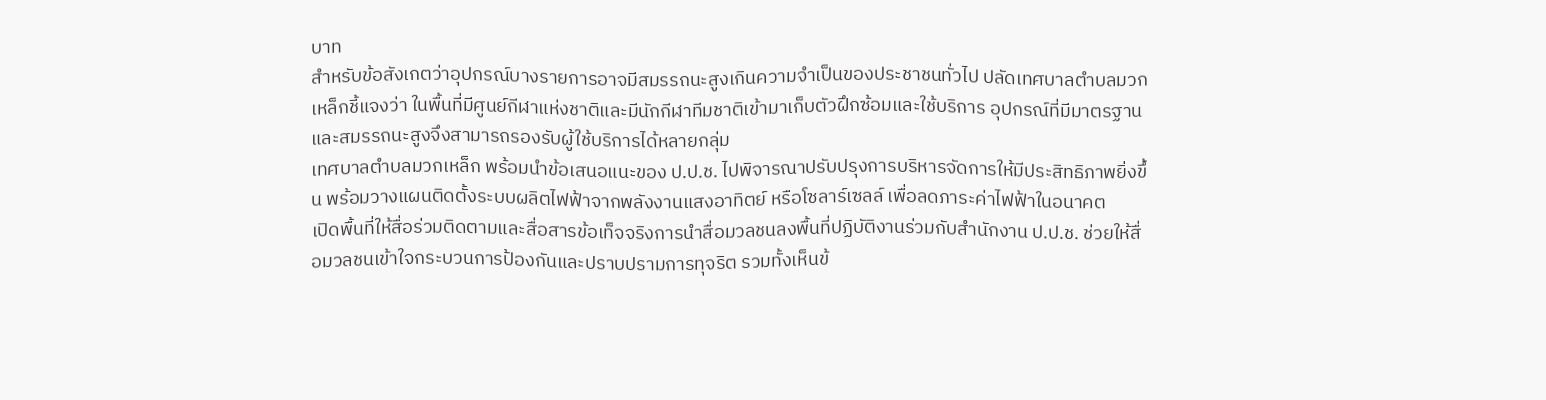บาท
สำหรับข้อสังเกตว่าอุปกรณ์บางรายการอาจมีสมรรถนะสูงเกินความจำเป็นของประชาชนทั่วไป ปลัดเทศบาลตำบลมวกเหล็กชี้แจงว่า ในพื้นที่มีศูนย์กีฬาแห่งชาติและมีนักกีฬาทีมชาติเข้ามาเก็บตัวฝึกซ้อมและใช้บริการ อุปกรณ์ที่มีมาตรฐานและสมรรถนะสูงจึงสามารถรองรับผู้ใช้บริการได้หลายกลุ่ม
เทศบาลตำบลมวกเหล็ก พร้อมนำข้อเสนอแนะของ ป.ป.ช. ไปพิจารณาปรับปรุงการบริหารจัดการให้มีประสิทธิภาพยิ่งขึ้น พร้อมวางแผนติดตั้งระบบผลิตไฟฟ้าจากพลังงานแสงอาทิตย์ หรือโซลาร์เซลล์ เพื่อลดภาระค่าไฟฟ้าในอนาคต
เปิดพื้นที่ให้สื่อร่วมติดตามและสื่อสารข้อเท็จจริงการนำสื่อมวลชนลงพื้นที่ปฏิบัติงานร่วมกับสำนักงาน ป.ป.ช. ช่วยให้สื่อมวลชนเข้าใจกระบวนการป้องกันและปราบปรามการทุจริต รวมทั้งเห็นข้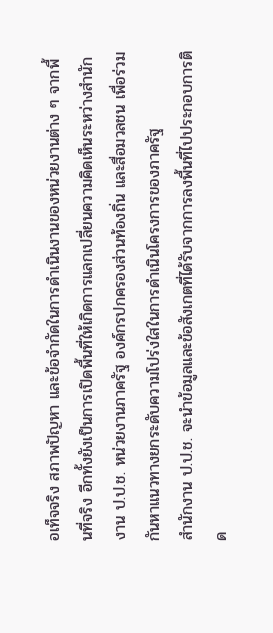อเท็จจริง สภาพปัญหา และข้อจำกัดในการดำเนินงานของหน่วยงานต่าง ๆ จากพื้นที่จริง อีกทั้งยังเป็นการเปิดพื้นที่ให้เกิดการแลกเปลี่ยนความคิดเห็นระหว่างสำนักงาน ป.ป.ช. หน่วยงานภาครัฐ องค์กรปกครองส่วนท้องถิ่น และสื่อมวลชน เพื่อร่วมกันหาแนวทางยกระดับความโปร่งใสในการดำเนินโครงการของภาครัฐ
สำนักงาน ป.ป.ช. จะนำข้อมูลและข้อสังเกตที่ได้รับจากการลงพื้นที่ไปประกอบการติด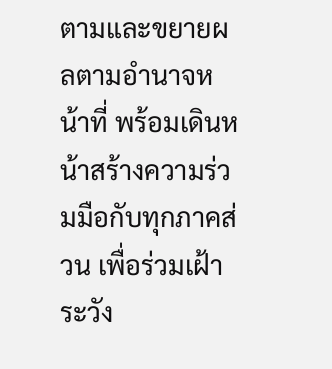ตามและขยายผลตามอำนาจหน้าที่ พร้อมเดินหน้าสร้างความร่วมมือกับทุกภาคส่วน เพื่อร่วมเฝ้าระวัง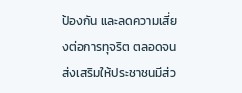ป้องกัน และลดความเสี่ยงต่อการทุจริต ตลอดจนส่งเสริมให้ประชาชนมีส่ว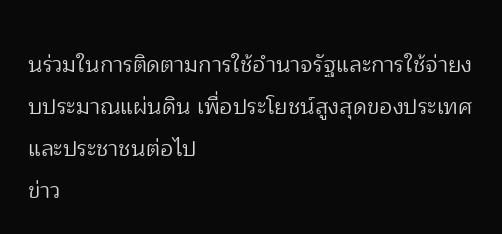นร่วมในการติดตามการใช้อำนาจรัฐและการใช้จ่ายงบประมาณแผ่นดิน เพื่อประโยชน์สูงสุดของประเทศและประชาชนต่อไป
ข่าว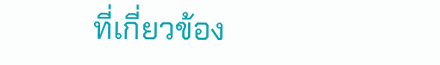ที่เกี่ยวข้อง